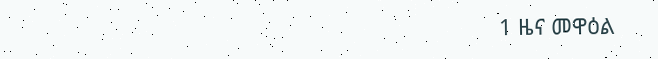1 ዜና መዋዕል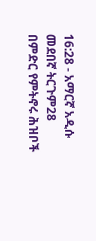16:28 - አማርኛ አዲሱ መደበኛ ትርጉም28 በምድር የምትኖሩ ሕዝቦች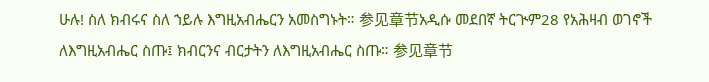ሁሉ! ስለ ክብሩና ስለ ኀይሉ እግዚአብሔርን አመስግኑት። 参见章节አዲሱ መደበኛ ትርጒም28 የአሕዛብ ወገኖች ለእግዚአብሔር ስጡ፤ ክብርንና ብርታትን ለእግዚአብሔር ስጡ። 参见章节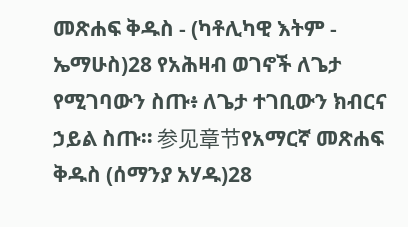መጽሐፍ ቅዱስ - (ካቶሊካዊ እትም - ኤማሁስ)28 የአሕዛብ ወገኖች ለጌታ የሚገባውን ስጡ፥ ለጌታ ተገቢውን ክብርና ኃይል ስጡ። 参见章节የአማርኛ መጽሐፍ ቅዱስ (ሰማንያ አሃዱ)28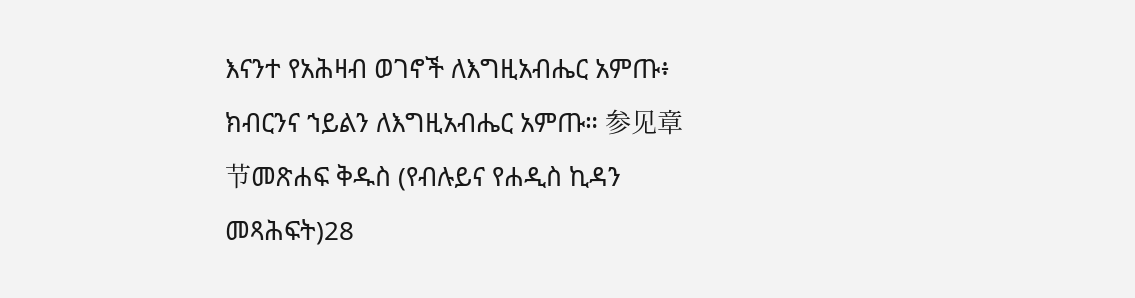እናንተ የአሕዛብ ወገኖች ለእግዚአብሔር አምጡ፥ ክብርንና ኀይልን ለእግዚአብሔር አምጡ። 参见章节መጽሐፍ ቅዱስ (የብሉይና የሐዲስ ኪዳን መጻሕፍት)28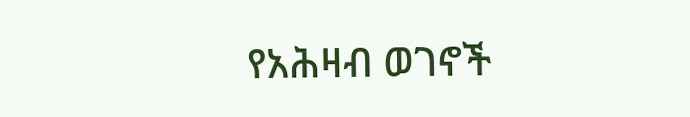የአሕዛብ ወገኖች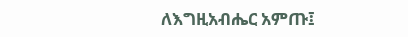ለእግዚአብሔር አምጡ፤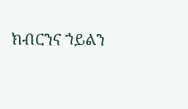ክብርንና ኀይልን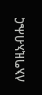ለእግዚአብሔር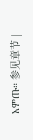አምጡ። 参见章节 |